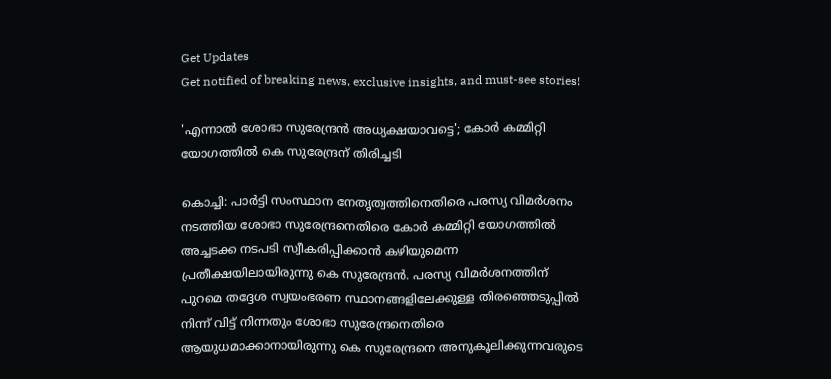Get Updates
Get notified of breaking news, exclusive insights, and must-see stories!

'എന്നാല്‍ ശോഭാ സുരേന്ദ്രന്‍ അധ്യക്ഷയാവട്ടെ'; കോര്‍ കമ്മിറ്റി യോഗത്തില്‍ കെ സുരേന്ദ്രന് തിരിച്ചടി

കൊച്ചി: പാര്‍ട്ടി സംസ്ഥാന നേതൃത്വത്തിനെതിരെ പരസ്യ വിമര്‍ശനം നടത്തിയ ശോഭാ സുരേന്ദ്രനെതിരെ കോര്‍ കമ്മിറ്റി യോഗത്തില്‍ അച്ചടക്ക നടപടി സ്വീകരിപ്പിക്കാന്‍ കഴിയുമെന്ന പ്രതീക്ഷയിലായിരുന്നു കെ സുരേന്ദ്രന്‍. പരസ്യ വിമര്‍ശനത്തിന് പുറമെ തദ്ദേശ സ്വയംഭരണ സ്ഥാനങ്ങളിലേക്കുള്ള തിരഞ്ഞെടുപ്പില്‍ നിന്ന് വിട്ട് നിന്നതും ശോഭാ സുരേന്ദ്രനെതിരെ ആയുധമാക്കാനായിരുന്നു കെ സുരേന്ദ്രനെ അനുകൂലിക്കുന്നവരുടെ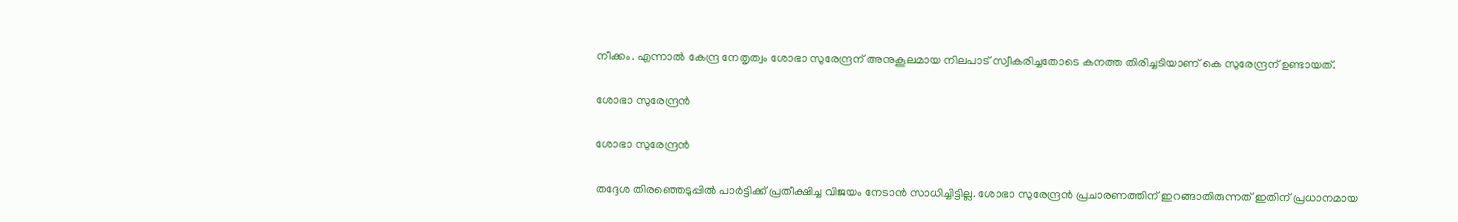നീക്കം. എന്നാല്‍ കേന്ദ്ര നേതൃത്വം ശോഭാ സുരേന്ദ്രന് അനുകൂലമായ നിലപാട് സ്വീകരിച്ചതോടെ കനത്ത തിരിച്ചടിയാണ് കെ സുരേന്ദ്രന് ഉണ്ടായത്.

ശോഭാ സുരേന്ദ്രന്‍

ശോഭാ സുരേന്ദ്രന്‍

തദ്ദേശ തിരഞ്ഞെടുപ്പില്‍ പാര്‍ട്ടിക്ക് പ്രതീക്ഷിച്ച വിജയം നേടാന്‍ സാധിച്ചിട്ടില്ല. ശോഭാ സുരേന്ദ്രന്‍ പ്രചാരണത്തിന് ഇറങ്ങാതിരുന്നത് ഇതിന് പ്രധാനമായ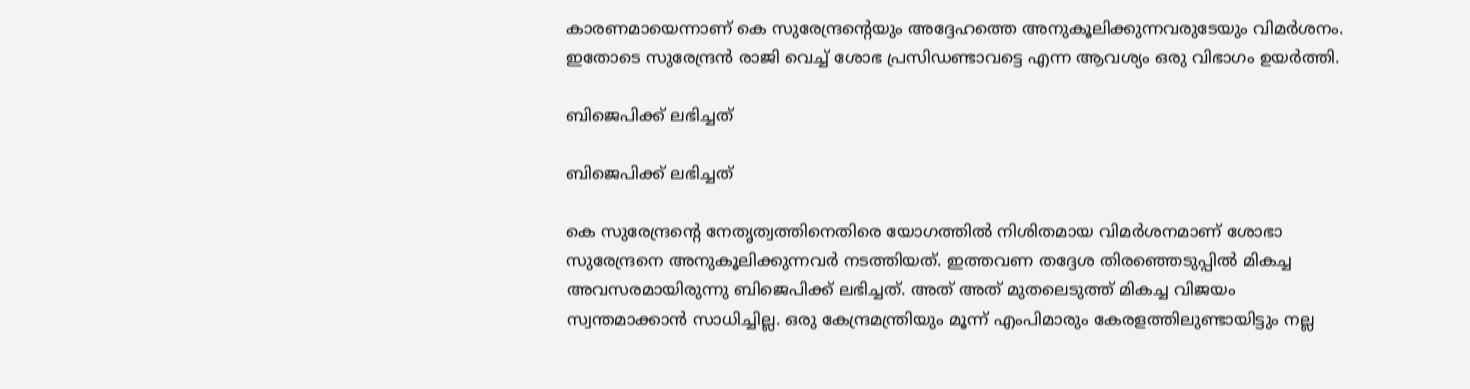കാരണമായെന്നാണ് കെ സുരേന്ദ്രന്‍റെയും അദ്ദേഹത്തെ അനുകൂലിക്കുന്നവരുടേയും വിമര്‍ശനം. ഇതോടെ സുരേന്ദ്രന്‍ രാജി വെച്ച് ശോഭ പ്രസിഡണ്ടാവട്ടെ എന്ന ആവശ്യം ഒരു വിഭാഗം ഉയര്‍ത്തി.

ബിജെപിക്ക് ലഭിച്ചത്

ബിജെപിക്ക് ലഭിച്ചത്

കെ സുരേന്ദ്രന്‍റെ നേതൃത്വത്തിനെതിരെ യോഗത്തില്‍ നിശിതമായ വിമര്‍ശനമാണ് ശോഭാ സുരേന്ദ്രനെ അനുകൂലിക്കുന്നവര്‍ നടത്തിയത്. ഇത്തവണ തദ്ദേശ തിരഞ്ഞെടുപ്പില്‍ മികച്ച അവസരമായിരുന്നു ബിജെപിക്ക് ലഭിച്ചത്. അത് അത് മുതലെടുത്ത് മികച്ച വിജയം സ്വന്തമാക്കാന്‍ സാധിച്ചില്ല. ഒരു കേന്ദ്രമന്ത്രിയും മൂന്ന് എംപിമാരും കേരളത്തിലുണ്ടായിട്ടും നല്ല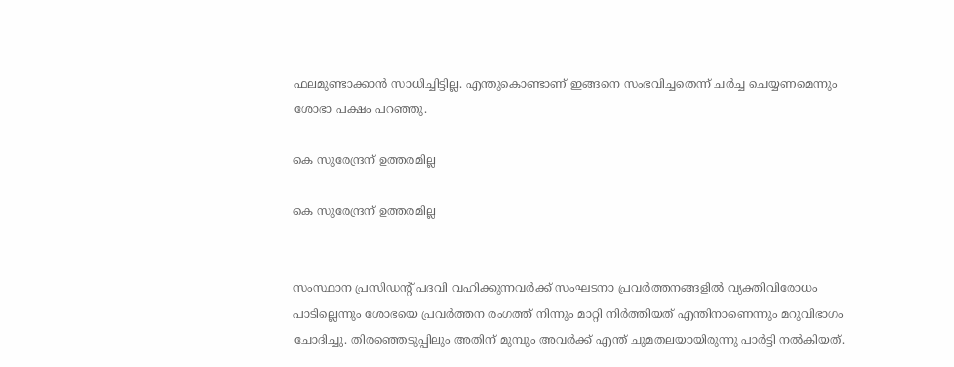ഫലമുണ്ടാക്കാന്‍ സാധിച്ചിട്ടില്ല. എന്തുകൊണ്ടാണ് ഇങ്ങനെ സംഭവിച്ചതെന്ന് ചര്‍ച്ച ചെയ്യണമെന്നും ശോഭാ പക്ഷം പറഞ്ഞു.

കെ സുരേന്ദ്രന് ഉത്തരമില്ല

കെ സുരേന്ദ്രന് ഉത്തരമില്ല


സംസ്ഥാന പ്രസിഡന്‍റ് പദവി വഹിക്കുന്നവര്‍ക്ക് സംഘടനാ പ്രവര്‍ത്തനങ്ങളില്‍ വ്യക്തിവിരോധം പാടില്ലെന്നും ശോഭയെ പ്രവര്‍ത്തന രംഗത്ത് നിന്നും മാറ്റി നിര്‍ത്തിയത് എന്തിനാണെന്നും മറുവിഭാഗം ചോദിച്ചു. തിരഞ്ഞെടുപ്പിലും അതിന് മുമ്പും അവര്‍ക്ക് എന്ത് ചുമതലയായിരുന്നു പാര്‍ട്ടി നല്‍കിയത്.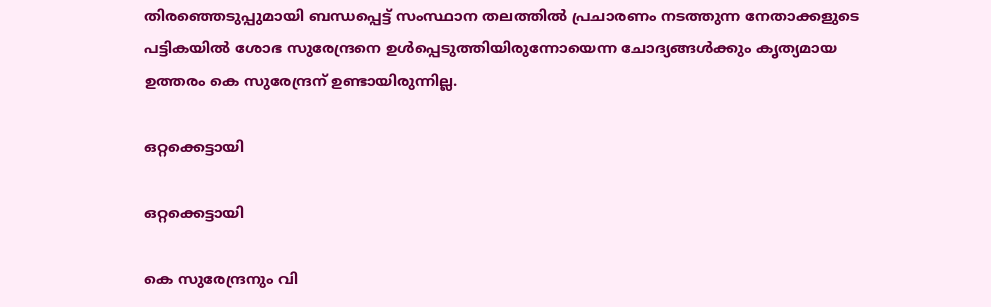തിരഞ്ഞെടുപ്പുമായി ബന്ധപ്പെട്ട് സംസ്ഥാന തലത്തില്‍ പ്രചാരണം നടത്തുന്ന നേതാക്കളുടെ പട്ടികയില്‍ ശോഭ സുരേന്ദ്രനെ ഉള്‍പ്പെടുത്തിയിരുന്നോയെന്ന ചോദ്യങ്ങള്‍ക്കും കൃത്യമായ ഉത്തരം കെ സുരേന്ദ്രന് ഉണ്ടായിരുന്നില്ല.

ഒറ്റക്കെട്ടായി

ഒറ്റക്കെട്ടായി

കെ സുരേന്ദ്രനും വി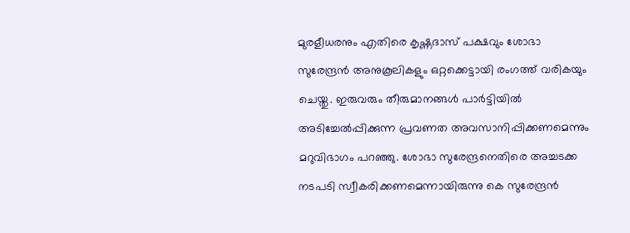മുരളീധരനും എതിരെ കൃഷ്ണദാസ് പക്ഷവും ശോഭാ സുരേന്ദ്രന്‍ അനുകൂലികളും ഒറ്റക്കെട്ടായി രംഗത്ത് വരികയും ചെയ്തു. ഇരുവരും തീരുമാനങ്ങള്‍ പാര്‍ട്ടിയില്‍ അടിച്ചേല്‍പ്പിക്കുന്ന പ്രവണത അവസാനിപ്പിക്കണമെന്നും മറുവിഭാഗം പറഞ്ഞു. ശോഭാ സുരേന്ദ്രനെതിരെ അച്ചടക്ക നടപടി സ്വീകരിക്കണമെന്നായിരുന്നു കെ സുരേന്ദ്രന്‍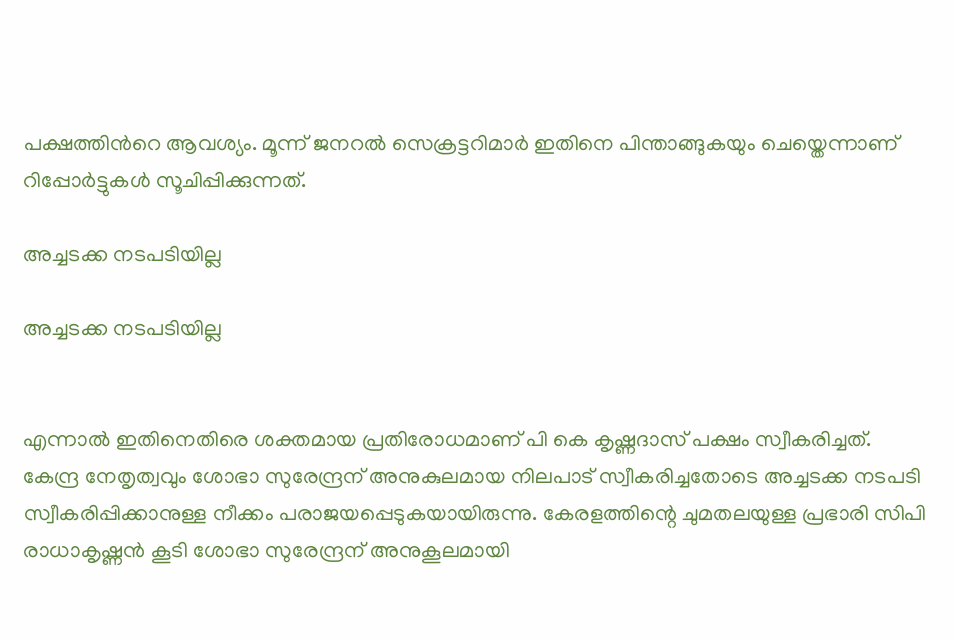പക്ഷത്തിന്‍റെ ആവശ്യം. മൂന്ന് ജനറല്‍ സെക്രട്ടറിമാര്‍ ഇതിനെ പിന്താങ്ങുകയും ചെയ്തെന്നാണ് റിപ്പോര്‍ട്ടുകള്‍ സൂചിപ്പിക്കുന്നത്.

അച്ചടക്ക നടപടിയില്ല

അച്ചടക്ക നടപടിയില്ല


എന്നാല്‍ ഇതിനെതിരെ ശക്തമായ പ്രതിരോധമാണ് പി കെ കൃഷ്ണദാസ് പക്ഷം സ്വീകരിച്ചത്. കേന്ദ്ര നേതൃത്വവും ശോഭാ സുരേന്ദ്രന് അനുകുലമായ നിലപാട് സ്വീകരിച്ചതോടെ അച്ചടക്ക നടപടി സ്വീകരിപ്പിക്കാനുള്ള നീക്കം പരാജയപ്പെടുകയായിരുന്നു. കേരളത്തിന്റെ ചുമതലയുള്ള പ്രഭാരി സിപി രാധാകൃഷ്ണന്‍ കൂടി ശോഭാ സുരേന്ദ്രന് അനുകൂലമായി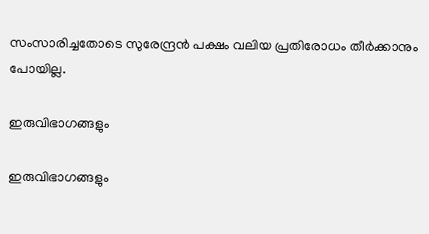സംസാരിച്ചതോടെ സുരേന്ദ്രന്‍ പക്ഷം വലിയ പ്രതിരോധം തീര്‍ക്കാനും പോയില്ല.

ഇരുവിഭാഗങ്ങളും

ഇരുവിഭാഗങ്ങളും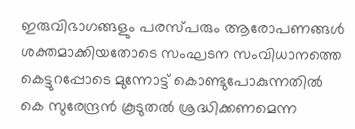ഇരുവിഭാഗങ്ങളും പരസ്പരും ആരോപണങ്ങള്‍ ശക്തമാക്കിയതോടെ സംഘടന സംവിധാനത്തെ കെട്ടുറപ്പോടെ മുന്നോട്ട് കൊണ്ടുപോകുന്നതില്‍ കെ സുരേന്ദ്രന്‍ കൂടുതല്‍ ശ്രദ്ധിക്കണമെന്ന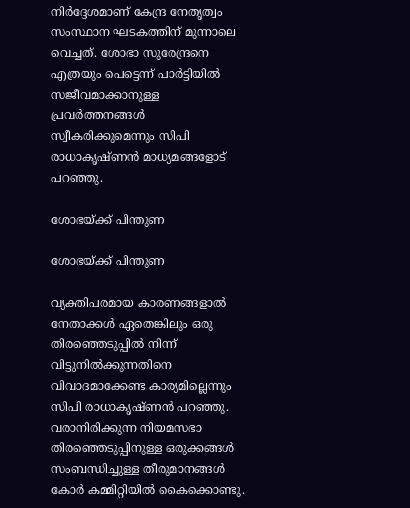നിര്‍ദ്ദേശമാണ് കേന്ദ്ര നേതൃത്വം സംസ്ഥാന ഘടകത്തിന് മുന്നാലെ വെച്ചത്. ശോഭാ സുരേന്ദ്രനെ എത്രയും പെട്ടെന്ന് പാര്‍ട്ടിയില്‍ സജീവമാക്കാനുള്ള പ്രവര്‍ത്തനങ്ങള്‍ സ്വീകരിക്കുമെന്നും സിപി രാധാകൃഷ്ണന്‍ മാധ്യമങ്ങളോട് പറഞ്ഞു.

ശോഭയ്ക്ക് പിന്തുണ

ശോഭയ്ക്ക് പിന്തുണ

വ്യക്തിപരമായ കാരണങ്ങളാല്‍ നേതാക്കള്‍ ഏതെങ്കിലും ഒരു തിരഞ്ഞെടുപ്പില്‍ നിന്ന് വിട്ടുനില്‍ക്കുന്നതിനെ വിവാദമാക്കേണ്ട കാര്യമില്ലെന്നും സിപി രാധാകൃഷ്ണന്‍ പറഞ്ഞു. വരാനിരിക്കുന്ന നിയമസഭാ തിരഞ്ഞെടുപ്പിനുള്ള ഒരുക്കങ്ങള്‍ സംബന്ധിച്ചുള്ള തീരുമാനങ്ങള്‍ കോര്‍ കമ്മിറ്റിയില്‍ കൈക്കൊണ്ടു.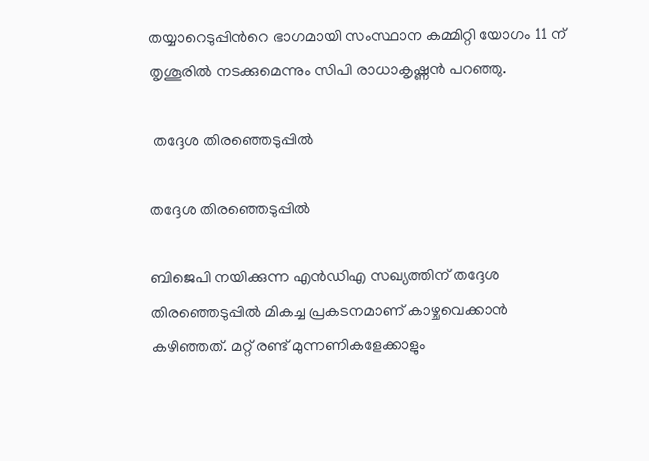തയ്യാറെടുപ്പിന്‍റെ ഭാഗമായി സംസ്ഥാന കമ്മിറ്റി യോഗം 11 ന് തൃശൂരില്‍ നടക്കുമെന്നും സിപി രാധാകൃഷ്ണന്‍ പറഞ്ഞു.

 തദ്ദേശ തിരഞ്ഞെടുപ്പില്‍

തദ്ദേശ തിരഞ്ഞെടുപ്പില്‍

ബിജെപി നയിക്കുന്ന എന്‍ഡിഎ സഖ്യത്തിന് തദ്ദേശ തിരഞ്ഞെടുപ്പില്‍ മികച്ച പ്രകടനമാണ് കാഴ്ചവെക്കാന്‍ കഴിഞ്ഞത്. മറ്റ് രണ്ട് മുന്നണികളേക്കാളും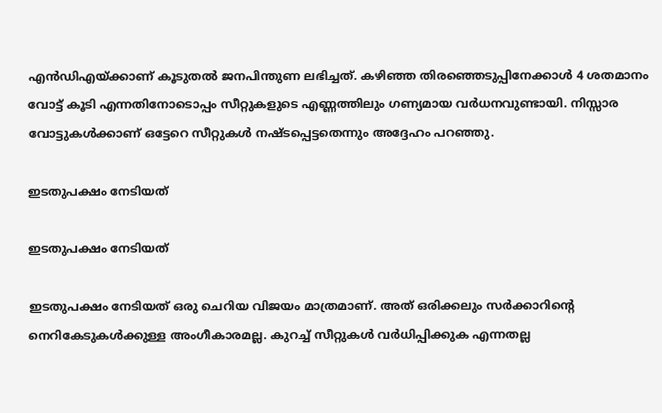എന്‍ഡിഎയ്ക്കാണ് കൂടുതല്‍ ജനപിന്തുണ ലഭിച്ചത്. കഴിഞ്ഞ തിരഞ്ഞെടുപ്പിനേക്കാള്‍ 4 ശതമാനം വോട്ട് കൂടി എന്നതിനോടൊപ്പം സീറ്റുകളുടെ എണ്ണത്തിലും ഗണ്യമായ വര്‍ധനവുണ്ടായി. നിസ്സാര വോട്ടുകള്‍ക്കാണ് ഒട്ടേറെ സീറ്റുകള്‍ നഷ്ടപ്പെട്ടതെന്നും അദ്ദേഹം പറഞ്ഞു.

ഇടതുപക്ഷം നേടിയത്

ഇടതുപക്ഷം നേടിയത്

ഇടതുപക്ഷം നേടിയത് ഒരു ചെറിയ വിജയം മാത്രമാണ്. അത് ഒരിക്കലും സര്‍ക്കാറിന്‍റെ നെറികേടുകള്‍ക്കുള്ള അംഗീകാരമല്ല. കുറച്ച് സീറ്റുകള്‍ വര്‍ധിപ്പിക്കുക എന്നതല്ല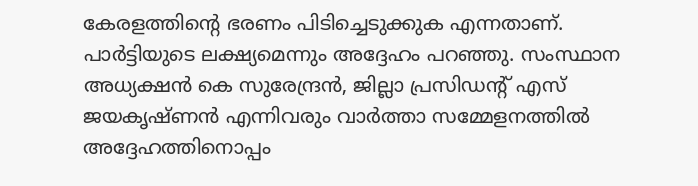കേരളത്തിന്‍റെ ഭരണം പിടിച്ചെടുക്കുക എന്നതാണ്. പാര്‍ട്ടിയുടെ ലക്ഷ്യമെന്നും അദ്ദേഹം പറഞ്ഞു. സംസ്ഥാന അധ്യക്ഷന്‍ കെ സുരേന്ദ്രന്‍, ജില്ലാ പ്രസിഡന്‍റ് എസ് ജയകൃഷ്ണന്‍ എന്നിവരും വാര്‍ത്താ സമ്മേളനത്തില്‍ അദ്ദേഹത്തിനൊപ്പം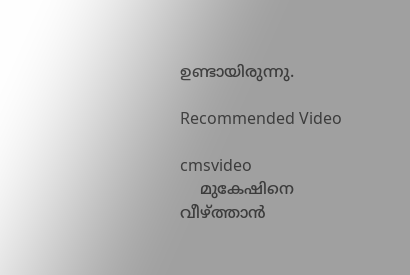ഉണ്ടായിരുന്നു.

Recommended Video

cmsvideo
    മുകേഷിനെ വീഴ്ത്താന്‍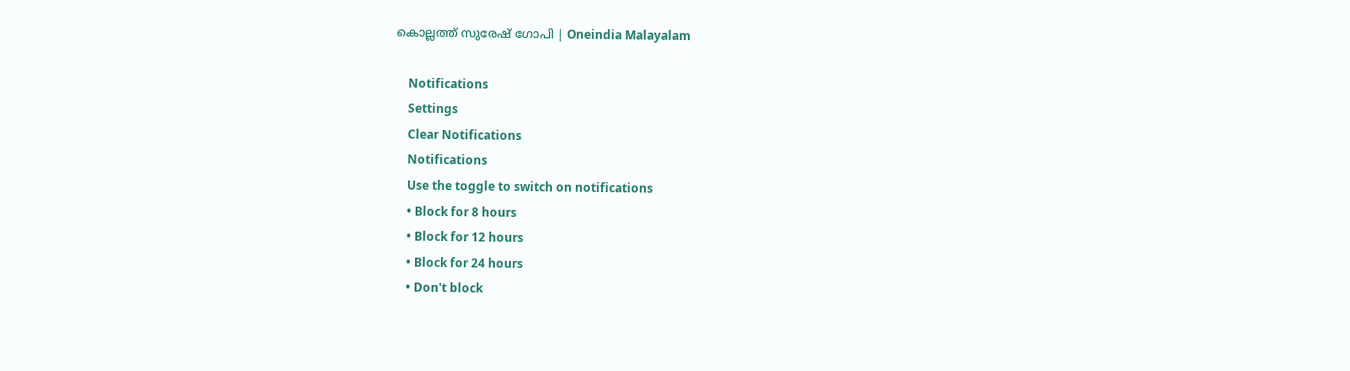കൊല്ലത്ത് സുരേഷ് ഗോപി | Oneindia Malayalam

    Notifications
    Settings
    Clear Notifications
    Notifications
    Use the toggle to switch on notifications
    • Block for 8 hours
    • Block for 12 hours
    • Block for 24 hours
    • Don't block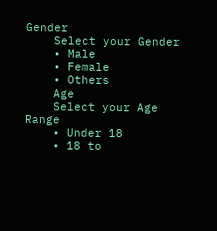Gender
    Select your Gender
    • Male
    • Female
    • Others
    Age
    Select your Age Range
    • Under 18
    • 18 to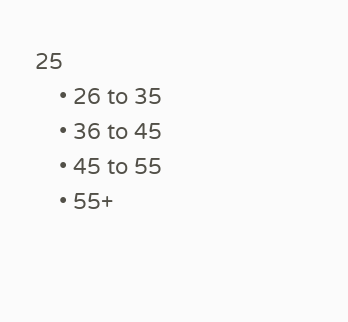25
    • 26 to 35
    • 36 to 45
    • 45 to 55
    • 55+